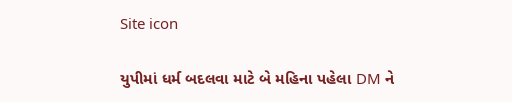Site icon

યુપીમાં ધર્મ બદલવા માટે બે મહિના પહેલા DM ને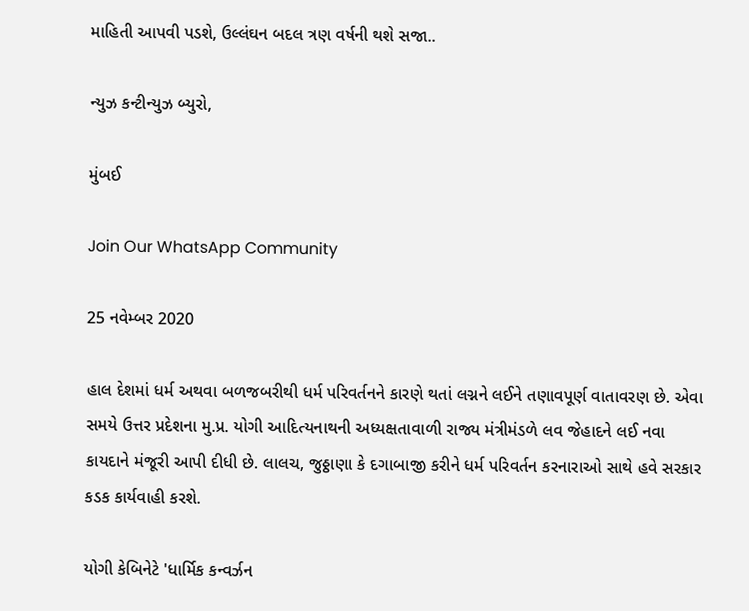માહિતી આપવી પડશે, ઉલ્લંઘન બદલ ત્રણ વર્ષની થશે સજા..

ન્યુઝ કન્ટીન્યુઝ બ્યુરો,

મુંબઈ

Join Our WhatsApp Community

25 નવેમ્બર 2020

હાલ દેશમાં ધર્મ અથવા બળજબરીથી ધર્મ પરિવર્તનને કારણે થતાં લગ્નને લઈને તણાવપૂર્ણ વાતાવરણ છે. એવા સમયે ઉત્તર પ્રદેશના મુ.પ્ર. યોગી આદિત્યનાથની અધ્યક્ષતાવાળી રાજ્ય મંત્રીમંડળે લવ જેહાદને લઈ નવા કાયદાને મંજૂરી આપી દીધી છે. લાલચ, જુઠ્ઠાણા કે દગાબાજી કરીને ધર્મ પરિવર્તન કરનારાઓ સાથે હવે સરકાર કડક કાર્યવાહી કરશે.

યોગી કેબિનેટે 'ધાર્મિક કન્વર્ઝન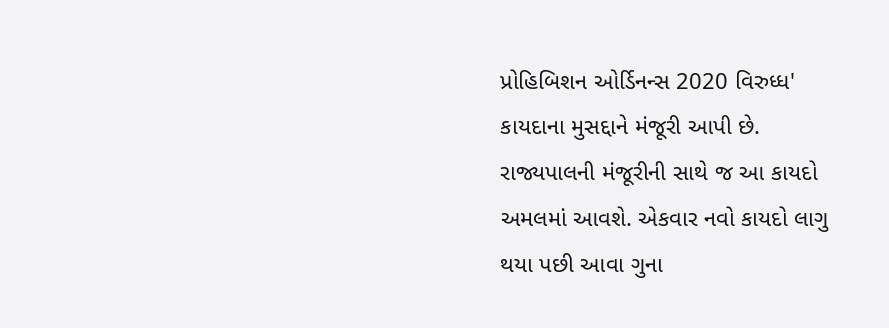પ્રોહિબિશન ઓર્ડિનન્સ 2020 વિરુધ્ધ' કાયદાના મુસદ્દાને મંજૂરી આપી છે. રાજ્યપાલની મંજૂરીની સાથે જ આ કાયદો અમલમાં આવશે. એકવાર નવો કાયદો લાગુ થયા પછી આવા ગુના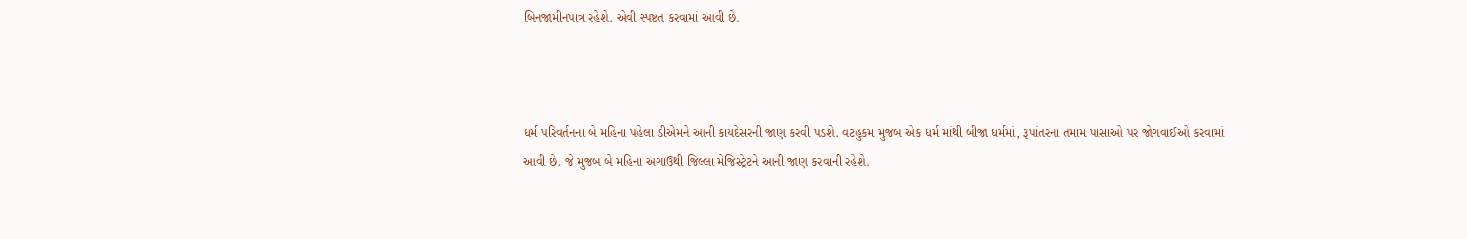બિનજામીનપાત્ર રહેશે. એવી સ્પષ્ટત કરવામાં આવી છે.



ધર્મ પરિવર્તનના બે મહિના પહેલા ડીએમને આની કાયદેસરની જાણ કરવી પડશે. વટહુકમ મુજબ એક ધર્મ માંથી બીજા ધર્મમાં, રૂપાંતરના તમામ પાસાઓ પર જોગવાઈઓ કરવામાં આવી છે. જે મુજબ બે મહિના અગાઉથી જિલ્લા મેજિસ્ટ્રેટને આની જાણ કરવાની રહેશે.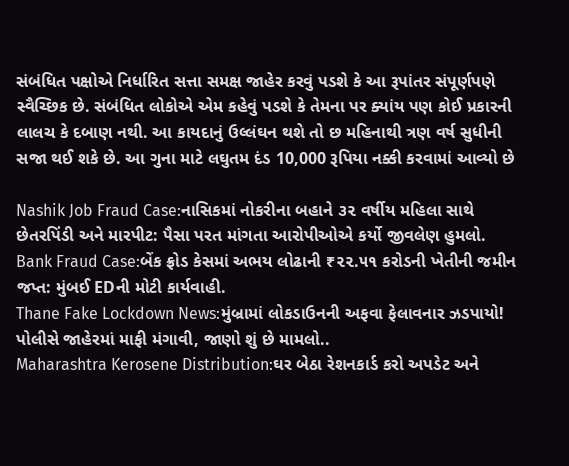સંબંધિત પક્ષોએ નિર્ધારિત સત્તા સમક્ષ જાહેર કરવું પડશે કે આ રૂપાંતર સંપૂર્ણપણે સ્વૈચ્છિક છે. સંબંધિત લોકોએ એમ કહેવું પડશે કે તેમના પર ક્યાંય પણ કોઈ પ્રકારની લાલચ કે દબાણ નથી. આ કાયદાનું ઉલ્લંઘન થશે તો છ મહિનાથી ત્રણ વર્ષ સુધીની સજા થઈ શકે છે. આ ગુના માટે લઘુતમ દંડ 10,000 રૂપિયા નક્કી કરવામાં આવ્યો છે

Nashik Job Fraud Case:નાસિકમાં નોકરીના બહાને ૩૨ વર્ષીય મહિલા સાથે છેતરપિંડી અને મારપીટ: પૈસા પરત માંગતા આરોપીઓએ કર્યો જીવલેણ હુમલો.
Bank Fraud Case:બેંક ફ્રોડ કેસમાં અભય લોઢાની ₹૨૨.૫૧ કરોડની ખેતીની જમીન જપ્ત: મુંબઈ EDની મોટી કાર્યવાહી.
Thane Fake Lockdown News:મુંબ્રામાં લોકડાઉનની અફવા ફેલાવનાર ઝડપાયો! પોલીસે જાહેરમાં માફી મંગાવી, જાણો શું છે મામલો..
Maharashtra Kerosene Distribution:ઘર બેઠા રેશનકાર્ડ કરો અપડેટ અને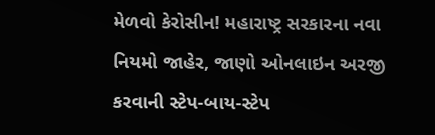મેળવો કેરોસીન! મહારાષ્ટ્ર સરકારના નવા નિયમો જાહેર, જાણો ઓનલાઇન અરજી કરવાની સ્ટેપ-બાય-સ્ટેપ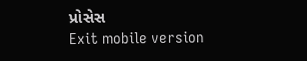પ્રોસેસ
Exit mobile version